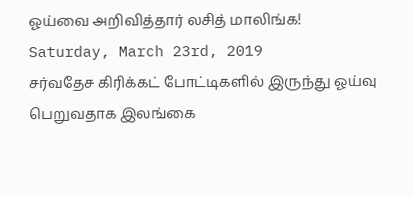ஓய்வை அறிவித்தார் லசித் மாலிங்க!
Saturday, March 23rd, 2019
சர்வதேச கிரிக்கட் போட்டிகளில் இருந்து ஓய்வு பெறுவதாக இலங்கை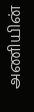அணியின்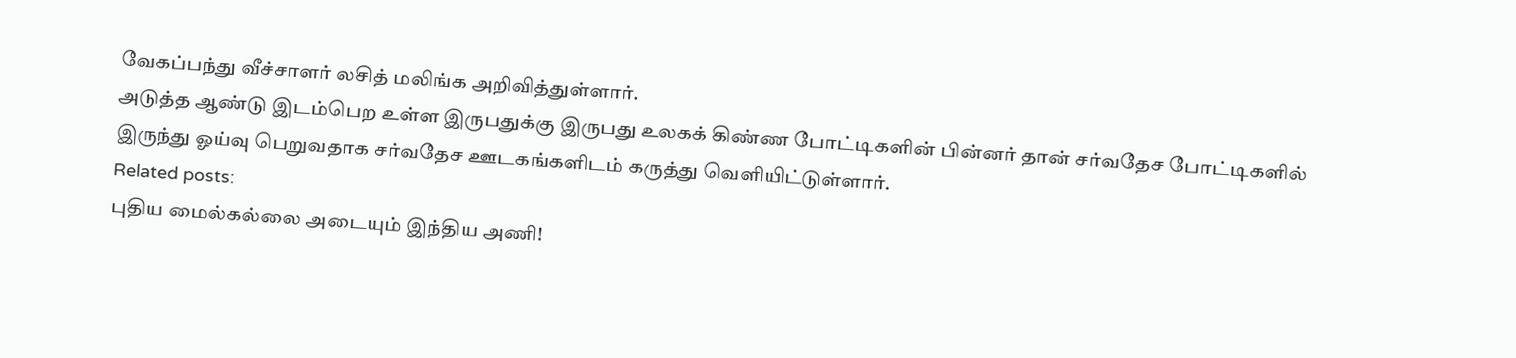வேகப்பந்து வீச்சாளர் லசித் மலிங்க அறிவித்துள்ளார்.
அடுத்த ஆண்டு இடம்பெற உள்ள இருபதுக்கு இருபது உலகக் கிண்ண போட்டிகளின் பின்னர் தான் சர்வதேச போட்டிகளில் இருந்து ஓய்வு பெறுவதாக சர்வதேச ஊடகங்களிடம் கருத்து வெளியிட்டுள்ளார்.
Related posts:
புதிய மைல்கல்லை அடையும் இந்திய அணி!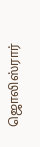ஜொலிஸ்ரார்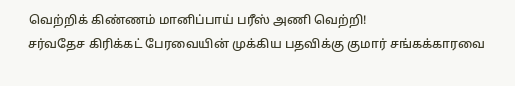வெற்றிக் கிண்ணம் மானிப்பாய் பரீஸ் அணி வெற்றி!
சர்வதேச கிரிக்கட் பேரவையின் முக்கிய பதவிக்கு குமார் சங்கக்காரவை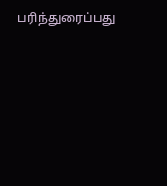பரிந்துரைப்பது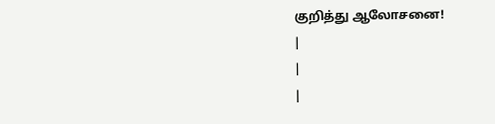குறித்து ஆலோசனை!
|
|
|